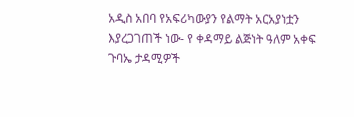አዲስ አበባ የአፍሪካውያን የልማት አርአያነቷን እያረጋገጠች ነው- የ ቀዳማይ ልጅነት ዓለም አቀፍ ጉባኤ ታዳሚዎች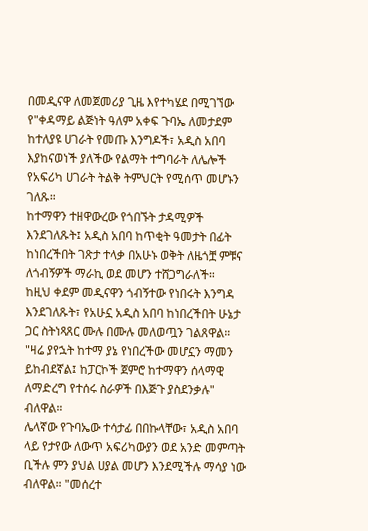በመዲናዋ ለመጀመሪያ ጊዜ እየተካሄደ በሚገኘው የ"ቀዳማይ ልጅነት ዓለም አቀፍ ጉባኤ ለመታደም ከተለያዩ ሀገራት የመጡ እንግዶች፣ አዲስ አበባ እያከናወነች ያለችው የልማት ተግባራት ለሌሎች የአፍሪካ ሀገራት ትልቅ ትምህርት የሚሰጥ መሆኑን ገለጹ።
ከተማዋን ተዘዋውረው የጎበኙት ታዳሚዎች እንደገለጹት፤ አዲስ አበባ ከጥቂት ዓመታት በፊት ከነበረችበት ገጽታ ተላቃ በአሁኑ ወቅት ለዜጎቿ ምቹና ለጎብኝዎች ማራኪ ወደ መሆን ተሸጋግራለች።
ከዚህ ቀደም መዲናዋን ጎብኝተው የነበሩት እንግዳ እንደገለጹት፣ የአሁኗ አዲስ አበባ ከነበረችበት ሁኔታ ጋር ስትነጻጸር ሙሉ በሙሉ መለወጧን ገልጸዋል። "ዛሬ ያየኋት ከተማ ያኔ የነበረችው መሆኗን ማመን ይከብደኛል፤ ከፓርኮች ጀምሮ ከተማዋን ሰላማዊ ለማድረግ የተሰሩ ስራዎች በእጅጉ ያስደንቃሉ" ብለዋል።
ሌላኛው የጉባኤው ተሳታፊ በበኩላቸው፣ አዲስ አበባ ላይ የታየው ለውጥ አፍሪካውያን ወደ አንድ መምጣት ቢችሉ ምን ያህል ሀያል መሆን እንደሚችሉ ማሳያ ነው ብለዋል። "መሰረተ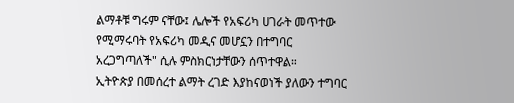ልማቶቹ ግሩም ናቸው፤ ሌሎች የአፍሪካ ሀገራት መጥተው የሚማሩባት የአፍሪካ መዲና መሆኗን በተግባር አረጋግጣለች" ሲሉ ምስክርነታቸውን ሰጥተዋል።
ኢትዮጵያ በመሰረተ ልማት ረገድ እያከናወነች ያለውን ተግባር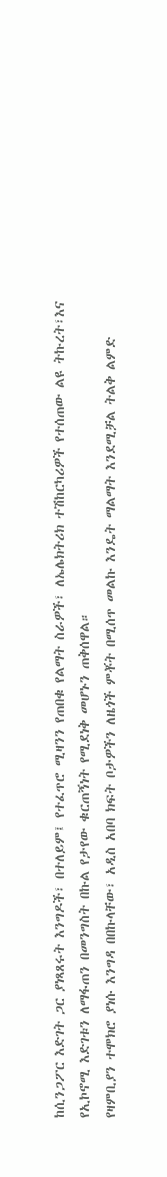ከሲንጋፖር እድገት ጋር ያነጻጸሩት እንግዶች፣ በተለይም፤ የተፈጥሮ ሚዛንን የጠበቁ የልማት ስራዎች፣ ለኤሌክትሪክ ተሽከርካሪዎች የተሰጠው ልዩ ትኩረት፣እና የኢኮኖሚ እድገቱን ለማፋጠን በመንግስት በኩል የታየው ቁርጠኝነት የሚደነቅ መሆኑን ጠቅሰዋል።
የዛምቢያን ተሞክሮ ያነሱ እንግዳ በበኩላቸው፣ አዲስ አበባ ክፍት ቦታዎችን ለዜጎች ምቾት በሚሰጥ መልኩ እንዴት ማልማት እንደሚቻል ትልቅ ልምድ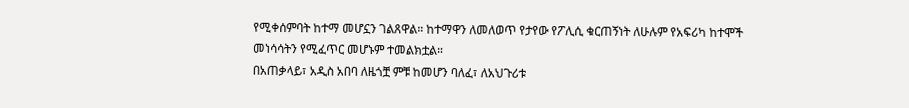የሚቀሰምባት ከተማ መሆኗን ገልጸዋል። ከተማዋን ለመለወጥ የታየው የፖሊሲ ቁርጠኝነት ለሁሉም የአፍሪካ ከተሞች መነሳሳትን የሚፈጥር መሆኑም ተመልክቷል።
በአጠቃላይ፣ አዲስ አበባ ለዜጎቿ ምቹ ከመሆን ባለፈ፣ ለአህጉሪቱ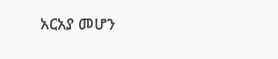አርአያ መሆን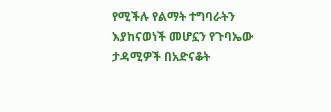የሚችሉ የልማት ተግባራትን እያከናወነች መሆኗን የጉባኤው ታዳሚዎች በአድናቆት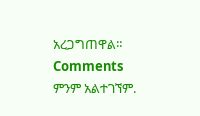አረጋግጠዋል።
Comments
ምንም አልተገኘም.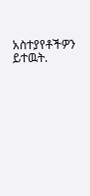አስተያየቶችዎን ይተዉት.